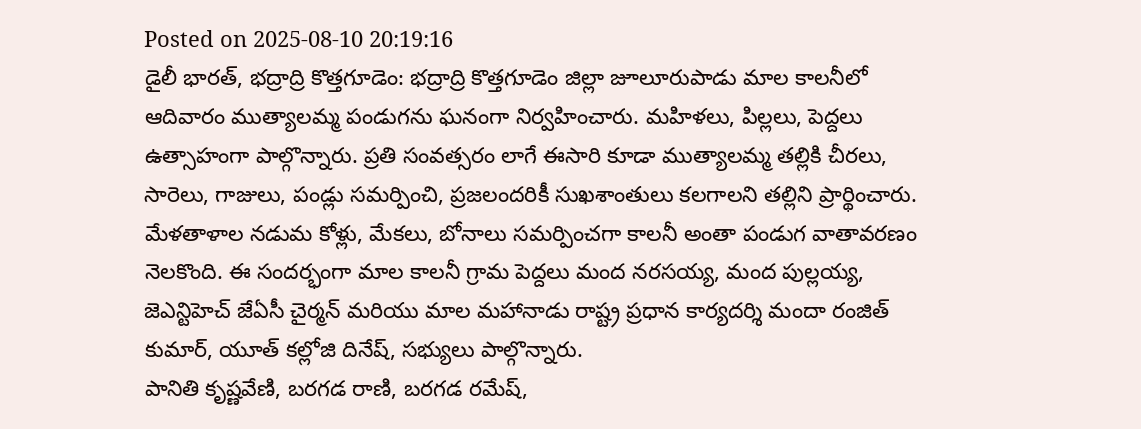Posted on 2025-08-10 20:19:16
డైలీ భారత్, భద్రాద్రి కొత్తగూడెం: భద్రాద్రి కొత్తగూడెం జిల్లా జూలూరుపాడు మాల కాలనీలో ఆదివారం ముత్యాలమ్మ పండుగను ఘనంగా నిర్వహించారు. మహిళలు, పిల్లలు, పెద్దలు ఉత్సాహంగా పాల్గొన్నారు. ప్రతి సంవత్సరం లాగే ఈసారి కూడా ముత్యాలమ్మ తల్లికి చీరలు, సారెలు, గాజులు, పండ్లు సమర్పించి, ప్రజలందరికీ సుఖశాంతులు కలగాలని తల్లిని ప్రార్థించారు.
మేళతాళాల నడుమ కోళ్లు, మేకలు, బోనాలు సమర్పించగా కాలనీ అంతా పండుగ వాతావరణం నెలకొంది. ఈ సందర్భంగా మాల కాలనీ గ్రామ పెద్దలు మంద నరసయ్య, మంద పుల్లయ్య, జెఎన్టిహెచ్ జేఏసీ చైర్మన్ మరియు మాల మహానాడు రాష్ట్ర ప్రధాన కార్యదర్శి మందా రంజిత్ కుమార్, యూత్ కల్లోజి దినేష్, సభ్యులు పాల్గొన్నారు.
పానితి కృష్ణవేణి, బరగడ రాణి, బరగడ రమేష్,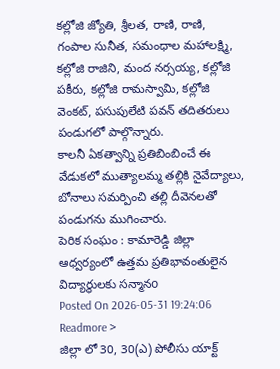కల్లోజి జ్యోతి, శ్రీలత, రాణి, రాణి, గంపాల సునీత, సమంధాల మహాలక్ష్మి, కల్లోజి రాజిని, మంద నర్సయ్య, కల్లోజి పకీరు, కల్లోజి రామస్వామి, కల్లోజి వెంకట్, పసుపులేటి పవన్ తదితరులు పండుగలో పాల్గొన్నారు.
కాలనీ ఏకత్వాన్ని ప్రతిబింబించే ఈ వేడుకలో ముత్యాలమ్మ తల్లికి నైవేద్యాలు, బోనాలు సమర్పించి తల్లి దీవెనలతో పండుగను ముగించారు.
పెరిక సంఘం : కామారెడ్డి జిల్లా ఆధ్వర్యంలో ఉత్తమ ప్రతిభావంతులైన విద్యార్థులకు సన్మానo
Posted On 2026-05-31 19:24:06
Readmore >
జిల్లా లో 30, 30(ఎ) పోలీసు యాక్ట్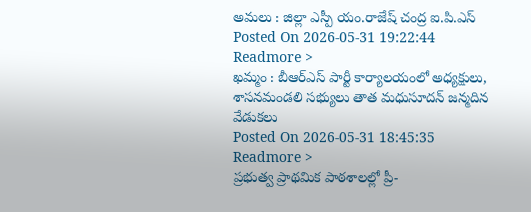అమలు : జిల్లా ఎస్పీ యం.రాజేష్ చంద్ర ఐ.పి.ఎస్
Posted On 2026-05-31 19:22:44
Readmore >
ఖమ్మం : బీఆర్ఎస్ పార్టీ కార్యాలయంలో అధ్యక్షులు, శాసనమండలి సభ్యులు తాత మధుసూదన్ జన్మదిన వేడుకలు
Posted On 2026-05-31 18:45:35
Readmore >
ప్రభుత్వ ప్రాథమిక పాఠశాలల్లో ప్రీ-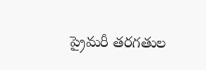ప్రైమరీ తరగతుల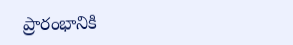ప్రారంభానికి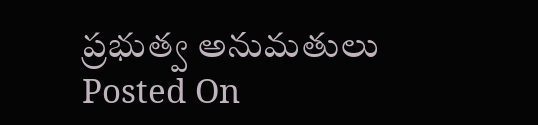ప్రభుత్వ అనుమతులు
Posted On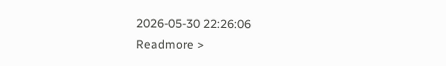2026-05-30 22:26:06
Readmore >